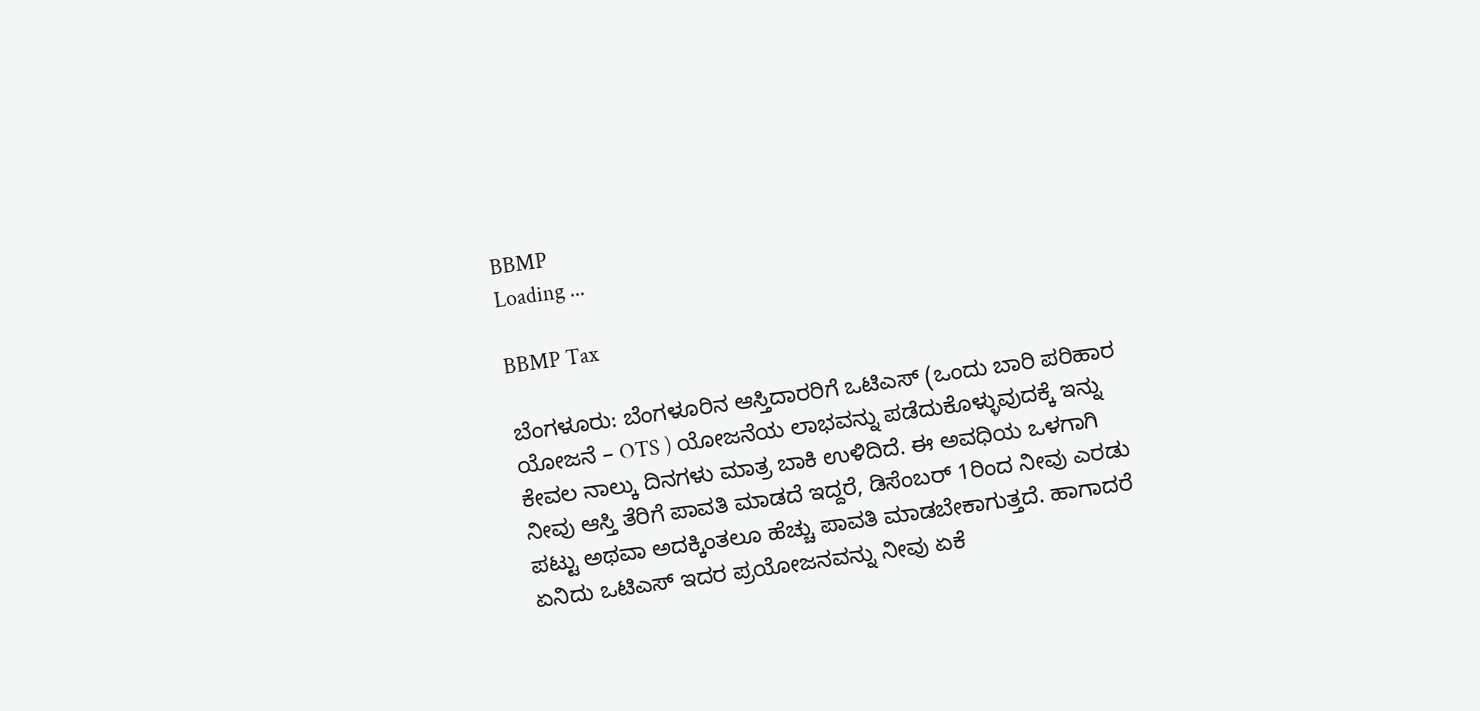BBMP
Loading ...

BBMP Tax

ಬೆಂಗಳೂರು: ಬೆಂಗಳೂರಿನ ಆಸ್ತಿದಾರರಿಗೆ ಒಟಿಎಸ್ (ಒಂದು ಬಾರಿ ಪರಿಹಾರ ಯೋಜನೆ – OTS ) ಯೋಜನೆಯ ಲಾಭವನ್ನು ಪಡೆದುಕೊಳ್ಳುವುದಕ್ಕೆ ಇನ್ನು ಕೇವಲ ನಾಲ್ಕು ದಿನಗಳು ಮಾತ್ರ ಬಾಕಿ ಉಳಿದಿದೆ. ಈ ಅವಧಿಯ ಒಳಗಾಗಿ ನೀವು ಆಸ್ತಿ ತೆರಿಗೆ ಪಾವತಿ ಮಾಡದೆ ಇದ್ದರೆ, ಡಿಸೆಂಬರ್ 1ರಿಂದ ನೀವು ಎರಡು ಪಟ್ಟು ಅಥವಾ ಅದಕ್ಕಿಂತಲೂ ಹೆಚ್ಚು ಪಾವತಿ ಮಾಡಬೇಕಾಗುತ್ತದೆ. ಹಾಗಾದರೆ ಏನಿದು ಒಟಿಎಸ್ ಇದರ ಪ್ರಯೋಜನವನ್ನು ನೀವು ಏಕೆ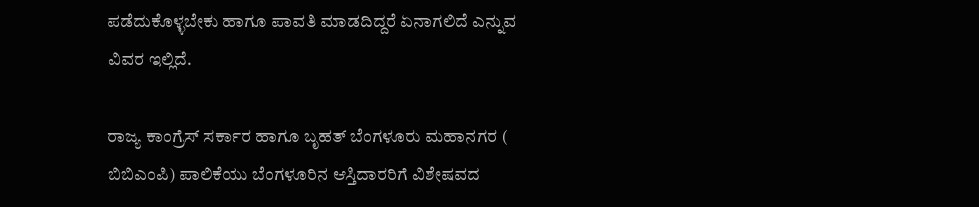ಪಡೆದುಕೊಳ್ಳಬೇಕು ಹಾಗೂ ಪಾವತಿ ಮಾಡದಿದ್ದರೆ ಏನಾಗಲಿದೆ ಎನ್ನುವ ವಿವರ ಇಲ್ಲಿದೆ.

ರಾಜ್ಯ ಕಾಂಗ್ರೆಸ್‌ ಸರ್ಕಾರ ಹಾಗೂ ಬೃಹತ್‌ ಬೆಂಗಳೂರು ಮಹಾನಗರ ( ಬಿಬಿಎಂಪಿ) ಪಾಲಿಕೆಯು ಬೆಂಗಳೂರಿನ ಆಸ್ತಿದಾರರಿಗೆ ವಿಶೇಷವದ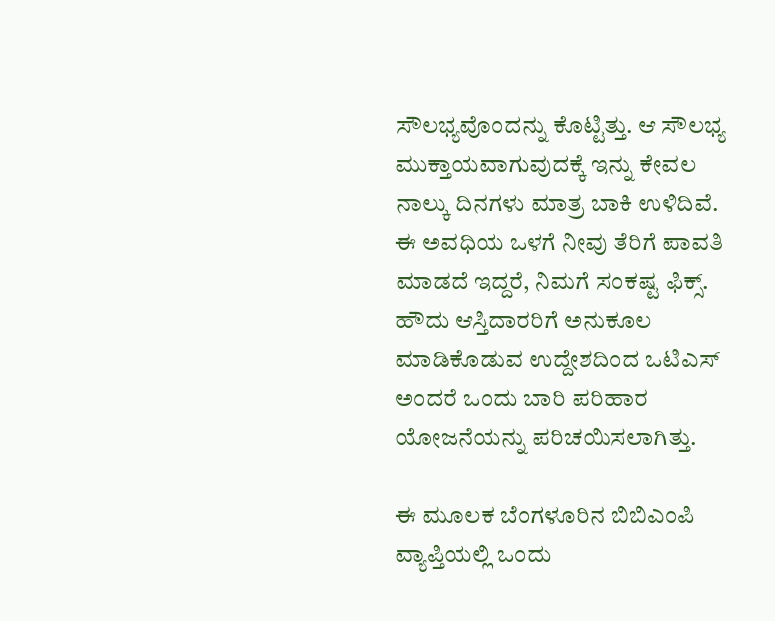ಸೌಲಭ್ಯವೊಂದನ್ನು ಕೊಟ್ಟಿತ್ತು. ಆ ಸೌಲಭ್ಯ ಮುಕ್ತಾಯವಾಗುವುದಕ್ಕೆ ಇನ್ನು ಕೇವಲ ನಾಲ್ಕು ದಿನಗಳು ಮಾತ್ರ ಬಾಕಿ ಉಳಿದಿವೆ. ಈ ಅವಧಿಯ ಒಳಗೆ ನೀವು ತೆರಿಗೆ ಪಾವತಿ ಮಾಡದೆ ಇದ್ದರೆ, ನಿಮಗೆ ಸಂಕಷ್ಟ ಫಿಕ್ಸ್‌. ಹೌದು ಆಸ್ತಿದಾರರಿಗೆ ಅನುಕೂಲ ಮಾಡಿಕೊಡುವ ಉದ್ದೇಶದಿಂದ ಒಟಿಎಸ್ ಅಂದರೆ ಒಂದು ಬಾರಿ ಪರಿಹಾರ ಯೋಜನೆಯನ್ನು ಪರಿಚಯಿಸಲಾಗಿತ್ತು.

ಈ ಮೂಲಕ ಬೆಂಗಳೂರಿನ ಬಿಬಿಎಂಪಿ ವ್ಯಾಪ್ತಿಯಲ್ಲಿ ಒಂದು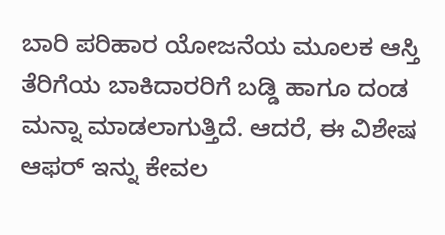ಬಾರಿ ಪರಿಹಾರ ಯೋಜನೆಯ ಮೂಲಕ ಆಸ್ತಿ ತೆರಿಗೆಯ ಬಾಕಿದಾರರಿಗೆ ಬಡ್ಡಿ ಹಾಗೂ ದಂಡ ಮನ್ನಾ ಮಾಡಲಾಗುತ್ತಿದೆ. ಆದರೆ, ಈ ವಿಶೇಷ ಆಫರ್ ಇನ್ನು ಕೇವಲ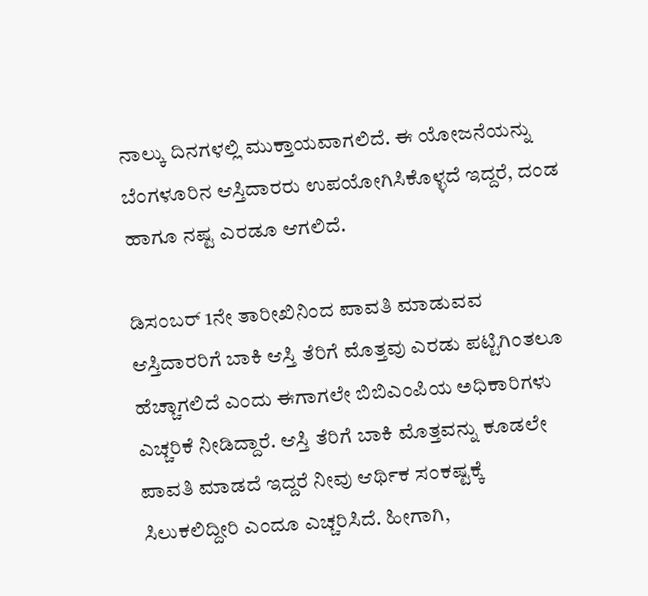ನಾಲ್ಕು ದಿನಗಳಲ್ಲಿ ಮುಕ್ತಾಯವಾಗಲಿದೆ. ಈ ಯೋಜನೆಯನ್ನು ಬೆಂಗಳೂರಿನ ಆಸ್ತಿದಾರರು ಉಪಯೋಗಿಸಿಕೊಳ್ಳದೆ ಇದ್ದರೆ, ದಂಡ ಹಾಗೂ ನಷ್ಟ ಎರಡೂ ಆಗಲಿದೆ.

ಡಿಸಂಬರ್‌ 1ನೇ ತಾರೀಖಿನಿಂದ ಪಾವತಿ ಮಾಡುವವ ಆಸ್ತಿದಾರರಿಗೆ ಬಾಕಿ ಆಸ್ತಿ ತೆರಿಗೆ ಮೊತ್ತವು ಎರಡು ಪಟ್ಟಿಗಿಂತಲೂ ಹೆಚ್ಚಾಗಲಿದೆ ಎಂದು ಈಗಾಗಲೇ ಬಿಬಿಎಂಪಿಯ ಅಧಿಕಾರಿಗಳು ಎಚ್ಚರಿಕೆ ನೀಡಿದ್ದಾರೆ. ಆಸ್ತಿ ತೆರಿಗೆ ಬಾಕಿ ಮೊತ್ತವನ್ನು ಕೂಡಲೇ ಪಾವತಿ ಮಾಡದೆ ಇದ್ದರೆ ನೀವು ಆರ್ಥಿಕ ಸಂಕಷ್ಟಕ್ಕೆ ಸಿಲುಕಲಿದ್ದೀರಿ ಎಂದೂ ಎಚ್ಚರಿಸಿದೆ. ಹೀಗಾಗಿ,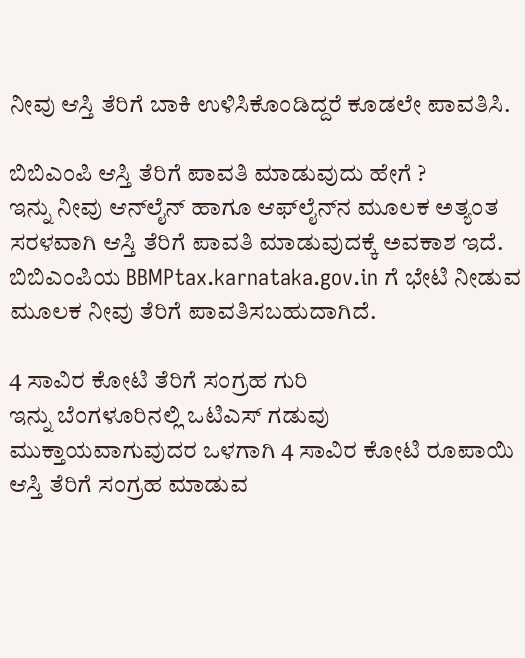ನೀವು ಆಸ್ತಿ ತೆರಿಗೆ ಬಾಕಿ ಉಳಿಸಿಕೊಂಡಿದ್ದರೆ ಕೂಡಲೇ ಪಾವತಿಸಿ.

ಬಿಬಿಎಂಪಿ ಆಸ್ತಿ ತೆರಿಗೆ ಪಾವತಿ ಮಾಡುವುದು ಹೇಗೆ ?
ಇನ್ನು ನೀವು ಆನ್‌ಲೈನ್‌ ಹಾಗೂ ಆಫ್‌ಲೈನ್‌ನ ಮೂಲಕ ಅತ್ಯಂತ ಸರಳವಾಗಿ ಆಸ್ತಿ ತೆರಿಗೆ ಪಾವತಿ ಮಾಡುವುದಕ್ಕೆ ಅವಕಾಶ ಇದೆ. ಬಿಬಿಎಂಪಿಯ BBMPtax.karnataka.gov.in ಗೆ ಭೇಟಿ ನೀಡುವ ಮೂಲಕ ನೀವು ತೆರಿಗೆ ಪಾವತಿಸಬಹುದಾಗಿದೆ.

4 ಸಾವಿರ ಕೋಟಿ ತೆರಿಗೆ ಸಂಗ್ರಹ ಗುರಿ
ಇನ್ನು ಬೆಂಗಳೂರಿನಲ್ಲಿ ಒಟಿಎಸ್ ಗಡುವು ಮುಕ್ತಾಯವಾಗುವುದರ ಒಳಗಾಗಿ 4 ಸಾವಿರ ಕೋಟಿ ರೂಪಾಯಿ ಆಸ್ತಿ ತೆರಿಗೆ ಸಂಗ್ರಹ ಮಾಡುವ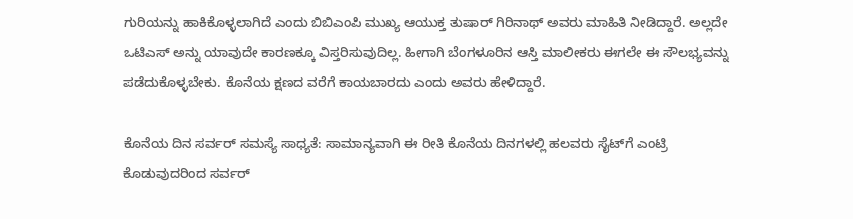ಗುರಿಯನ್ನು ಹಾಕಿಕೊಳ್ಳಲಾಗಿದೆ ಎಂದು ಬಿಬಿಎಂಪಿ ಮುಖ್ಯ ಆಯುಕ್ತ ತುಷಾರ್‌ ಗಿರಿನಾಥ್ ಅವರು ಮಾಹಿತಿ ನೀಡಿದ್ದಾರೆ. ಅಲ್ಲದೇ ಒಟಿಎಸ್‌ ಅನ್ನು ಯಾವುದೇ ಕಾರಣಕ್ಕೂ ವಿಸ್ತರಿಸುವುದಿಲ್ಲ. ಹೀಗಾಗಿ ಬೆಂಗಳೂರಿನ ಆಸ್ತಿ ಮಾಲೀಕರು ಈಗಲೇ ಈ ಸೌಲಭ್ಯವನ್ನು ಪಡೆದುಕೊಳ್ಳಬೇಕು. ಕೊನೆಯ ಕ್ಷಣದ ವರೆಗೆ ಕಾಯಬಾರದು ಎಂದು ಅವರು ಹೇಳಿದ್ದಾರೆ.

ಕೊನೆಯ ದಿನ ಸರ್ವರ್‌ ಸಮಸ್ಯೆ ಸಾಧ್ಯತೆ: ಸಾಮಾನ್ಯವಾಗಿ ಈ ರೀತಿ ಕೊನೆಯ ದಿನಗಳಲ್ಲಿ ಹಲವರು ಸೈಟ್‌ಗೆ ಎಂಟ್ರಿ ಕೊಡುವುದರಿಂದ ಸರ್ವರ್‌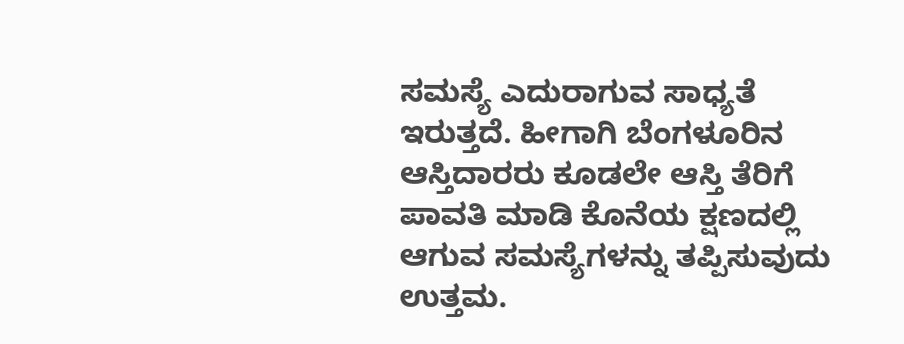ಸಮಸ್ಯೆ ಎದುರಾಗುವ ಸಾಧ್ಯತೆ ಇರುತ್ತದೆ. ಹೀಗಾಗಿ ಬೆಂಗಳೂರಿನ ಆಸ್ತಿದಾರರು ಕೂಡಲೇ ಆಸ್ತಿ ತೆರಿಗೆ ಪಾವತಿ ಮಾಡಿ ಕೊನೆಯ ಕ್ಷಣದಲ್ಲಿ ಆಗುವ ಸಮಸ್ಯೆಗಳನ್ನು ತಪ್ಪಿಸುವುದು ಉತ್ತಮ.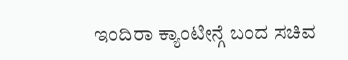ಇಂದಿರಾ ಕ್ಯಾಂಟೀನ್ಗೆ ಬಂದ ಸಚಿವ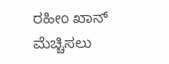ರಹೀಂ ಖಾನ್ ಮೆಚ್ಚಿಸಲು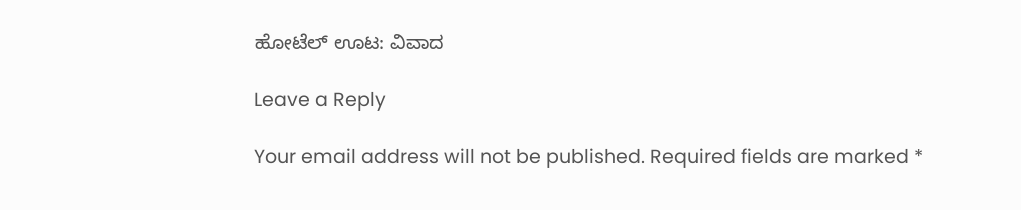ಹೋಟೆಲ್ ಊಟ: ವಿವಾದ

Leave a Reply

Your email address will not be published. Required fields are marked *